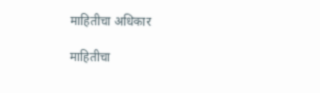माहितीचा अधिकार

माहितीचा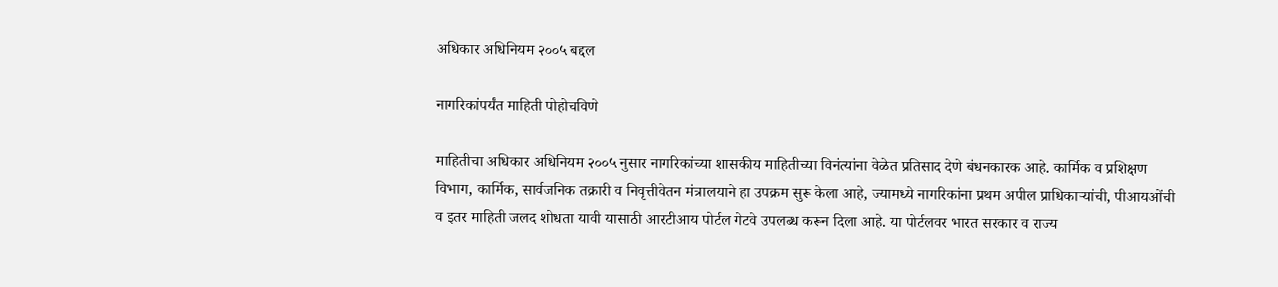अधिकार अधिनियम २००५ बद्दल

नागरिकांपर्यंत माहिती पोहोचविणे

माहितीचा अधिकार अधिनियम २००५ नुसार नागरिकांच्या शासकीय माहितीच्या विनंत्यांना वेळेत प्रतिसाद देणे बंधनकारक आहे. कार्मिक व प्रशिक्षण विभाग, कार्मिक, सार्वजनिक तक्रारी व निवृत्तीवेतन मंत्रालयाने हा उपक्रम सुरू केला आहे, ज्यामध्ये नागरिकांना प्रथम अपील प्राधिकाऱ्यांची, पीआयओंची व इतर माहिती जलद शोधता यावी यासाठी आरटीआय पोर्टल गेटवे उपलब्ध करून दिला आहे. या पोर्टलवर भारत सरकार व राज्य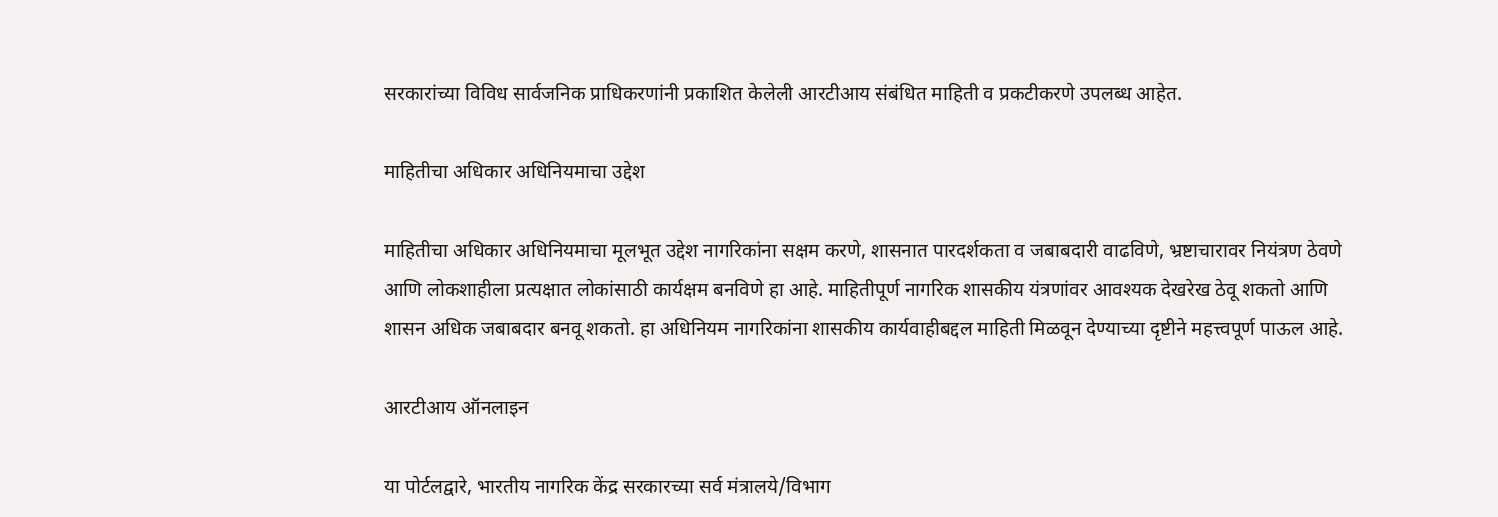सरकारांच्या विविध सार्वजनिक प्राधिकरणांनी प्रकाशित केलेली आरटीआय संबंधित माहिती व प्रकटीकरणे उपलब्ध आहेत.

माहितीचा अधिकार अधिनियमाचा उद्देश

माहितीचा अधिकार अधिनियमाचा मूलभूत उद्देश नागरिकांना सक्षम करणे, शासनात पारदर्शकता व जबाबदारी वाढविणे, भ्रष्टाचारावर नियंत्रण ठेवणे आणि लोकशाहीला प्रत्यक्षात लोकांसाठी कार्यक्षम बनविणे हा आहे. माहितीपूर्ण नागरिक शासकीय यंत्रणांवर आवश्यक देखरेख ठेवू शकतो आणि शासन अधिक जबाबदार बनवू शकतो. हा अधिनियम नागरिकांना शासकीय कार्यवाहीबद्दल माहिती मिळवून देण्याच्या दृष्टीने महत्त्वपूर्ण पाऊल आहे.

आरटीआय ऑनलाइन

या पोर्टलद्वारे, भारतीय नागरिक केंद्र सरकारच्या सर्व मंत्रालये/विभाग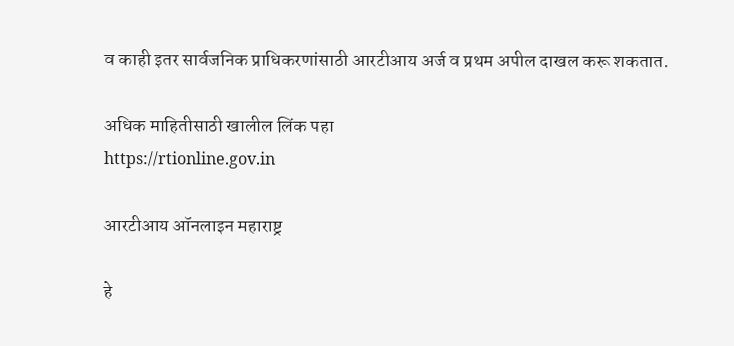व काही इतर सार्वजनिक प्राधिकरणांसाठी आरटीआय अर्ज व प्रथम अपील दाखल करू शकतात.

अधिक माहितीसाठी खालील लिंक पहा
https://rtionline.gov.in

आरटीआय ऑनलाइन महाराष्ट्र

हे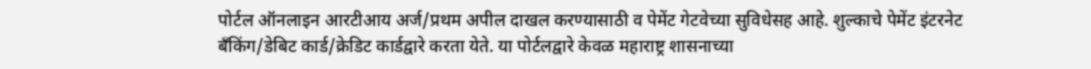पोर्टल ऑनलाइन आरटीआय अर्ज/प्रथम अपील दाखल करण्यासाठी व पेमेंट गेटवेच्या सुविधेसह आहे. शुल्काचे पेमेंट इंटरनेट बँकिंग/डेबिट कार्ड/क्रेडिट कार्डद्वारे करता येते. या पोर्टलद्वारे केवळ महाराष्ट्र शासनाच्या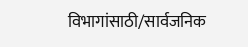विभागांसाठी/सार्वजनिक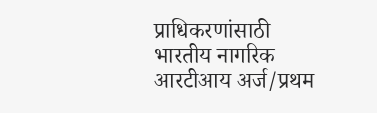प्राधिकरणांसाठी भारतीय नागरिक आरटीआय अर्ज/प्रथम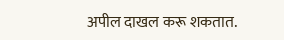अपील दाखल करू शकतात.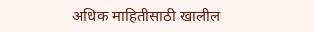अधिक माहितीसाठी खालील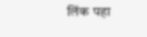लिंक पहा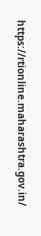https://rtionline.maharashtra.gov.in/